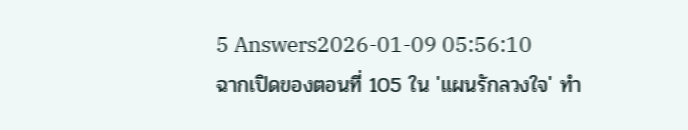5 Answers2026-01-09 05:56:10
ฉากเปิดของตอนที่ 105 ใน 'แผนรักลวงใจ' ทำ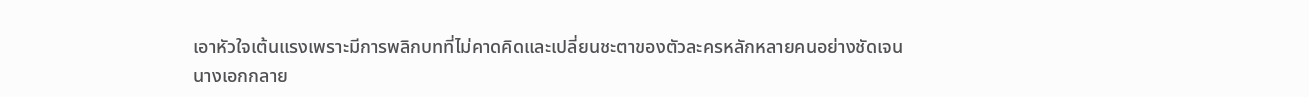เอาหัวใจเต้นแรงเพราะมีการพลิกบทที่ไม่คาดคิดและเปลี่ยนชะตาของตัวละครหลักหลายคนอย่างชัดเจน
นางเอกกลาย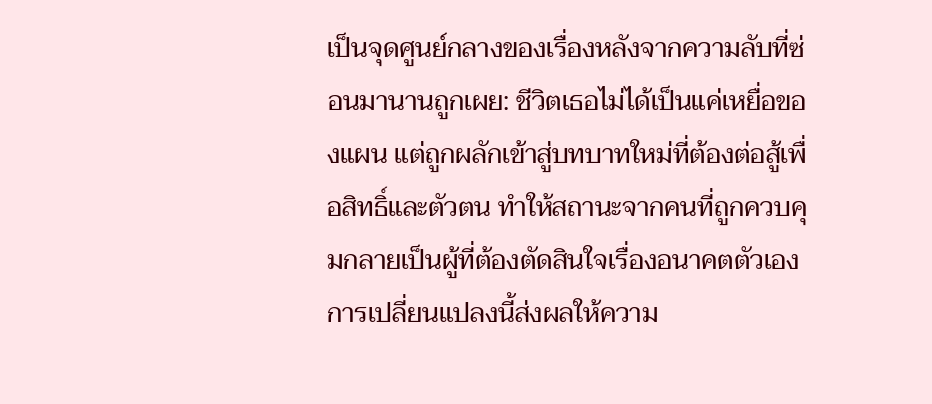เป็นจุดศูนย์กลางของเรื่องหลังจากความลับที่ซ่อนมานานถูกเผย: ชีวิตเธอไม่ได้เป็นแค่เหยื่อของแผน แต่ถูกผลักเข้าสู่บทบาทใหม่ที่ต้องต่อสู้เพื่อสิทธิ์และตัวตน ทำให้สถานะจากคนที่ถูกควบคุมกลายเป็นผู้ที่ต้องตัดสินใจเรื่องอนาคตตัวเอง การเปลี่ยนแปลงนี้ส่งผลให้ความ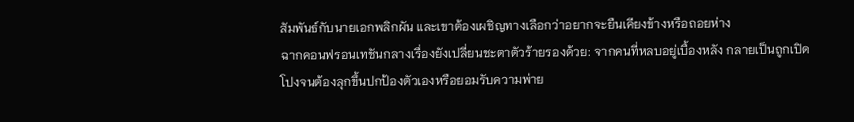สัมพันธ์กับนายเอกพลิกผัน และเขาต้องเผชิญทางเลือกว่าอยากจะยืนเคียงข้างหรือถอยห่าง
ฉากคอนฟรอนเทชันกลางเรื่องยังเปลี่ยนชะตาตัวร้ายรองด้วย: จากคนที่หลบอยู่เบื้องหลัง กลายเป็นถูกเปิดโปงจนต้องลุกขึ้นปกป้องตัวเองหรือยอมรับความพ่าย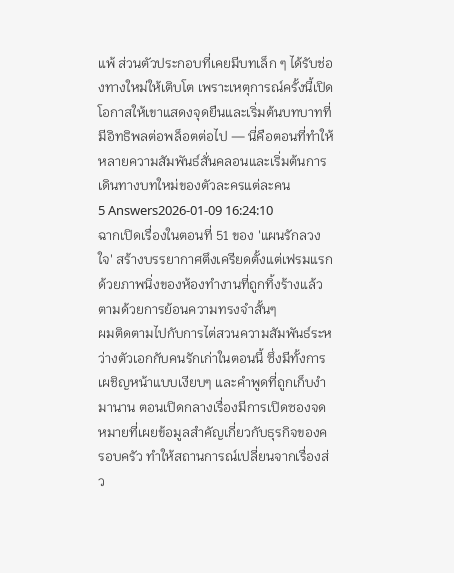แพ้ ส่วนตัวประกอบที่เคยมีบทเล็ก ๆ ได้รับช่องทางใหม่ให้เติบโต เพราะเหตุการณ์ครั้งนี้เปิดโอกาสให้เขาแสดงจุดยืนและเริ่มต้นบทบาทที่มีอิทธิพลต่อพล็อตต่อไป — นี่คือตอนที่ทำให้หลายความสัมพันธ์สั่นคลอนและเริ่มต้นการเดินทางบทใหม่ของตัวละครแต่ละคน
5 Answers2026-01-09 16:24:10
ฉากเปิดเรื่องในตอนที่ 51 ของ 'แผนรักลวงใจ' สร้างบรรยากาศตึงเครียดตั้งแต่เฟรมแรกด้วยภาพนิ่งของห้องทำงานที่ถูกทิ้งร้างแล้วตามด้วยการย้อนความทรงจำสั้นๆ
ผมติดตามไปกับการไต่สวนความสัมพันธ์ระหว่างตัวเอกกับคนรักเก่าในตอนนี้ ซึ่งมีทั้งการเผชิญหน้าแบบเงียบๆ และคำพูดที่ถูกเก็บงำมานาน ตอนเปิดกลางเรื่องมีการเปิดซองจดหมายที่เผยข้อมูลสำคัญเกี่ยวกับธุรกิจของครอบครัว ทำให้สถานการณ์เปลี่ยนจากเรื่องส่ว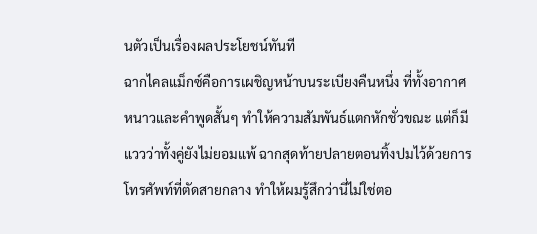นตัวเป็นเรื่องผลประโยชน์ทันที
ฉากไคลแม็กซ์คือการเผชิญหน้าบนระเบียงคืนหนึ่ง ที่ทั้งอากาศหนาวและคำพูดสั้นๆ ทำให้ความสัมพันธ์แตกหักชั่วขณะ แต่ก็มีแววว่าทั้งคู่ยังไม่ยอมแพ้ ฉากสุดท้ายปลายตอนทิ้งปมไว้ด้วยการโทรศัพท์ที่ตัดสายกลาง ทำให้ผมรู้สึกว่านี่ไม่ใช่ตอ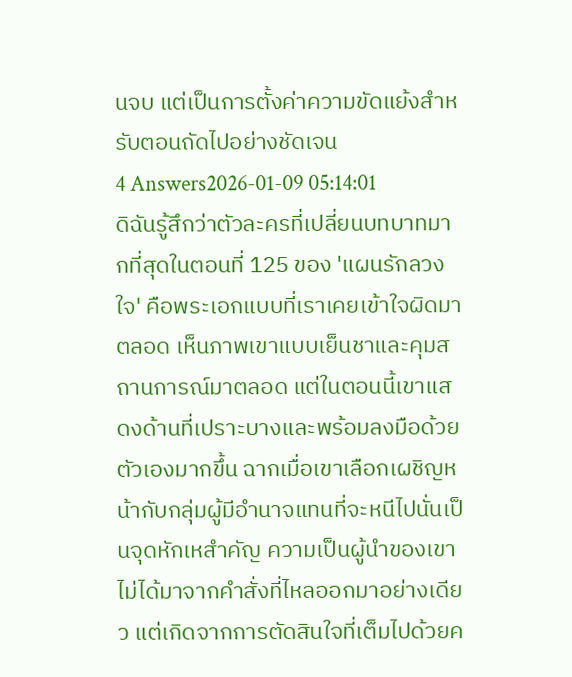นจบ แต่เป็นการตั้งค่าความขัดแย้งสำหรับตอนถัดไปอย่างชัดเจน
4 Answers2026-01-09 05:14:01
ดิฉันรู้สึกว่าตัวละครที่เปลี่ยนบทบาทมากที่สุดในตอนที่ 125 ของ 'แผนรักลวงใจ' คือพระเอกแบบที่เราเคยเข้าใจผิดมาตลอด เห็นภาพเขาแบบเย็นชาและคุมสถานการณ์มาตลอด แต่ในตอนนี้เขาแสดงด้านที่เปราะบางและพร้อมลงมือด้วยตัวเองมากขึ้น ฉากเมื่อเขาเลือกเผชิญหน้ากับกลุ่มผู้มีอำนาจแทนที่จะหนีไปนั่นเป็นจุดหักเหสำคัญ ความเป็นผู้นำของเขาไม่ได้มาจากคำสั่งที่ไหลออกมาอย่างเดียว แต่เกิดจากการตัดสินใจที่เต็มไปด้วยค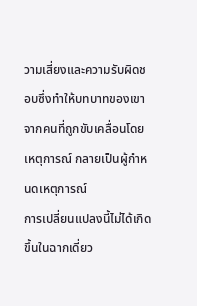วามเสี่ยงและความรับผิดชอบซึ่งทำให้บทบาทของเขาจากคนที่ถูกขับเคลื่อนโดยเหตุการณ์ กลายเป็นผู้กำหนดเหตุการณ์
การเปลี่ยนแปลงนี้ไม่ได้เกิดขึ้นในฉากเดี่ยว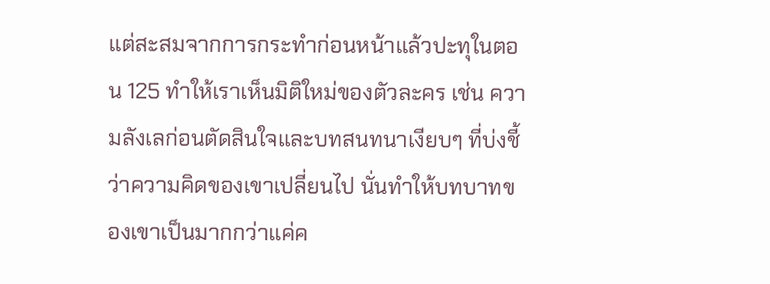แต่สะสมจากการกระทำก่อนหน้าแล้วปะทุในตอน 125 ทำให้เราเห็นมิติใหม่ของตัวละคร เช่น ความลังเลก่อนตัดสินใจและบทสนทนาเงียบๆ ที่บ่งชี้ว่าความคิดของเขาเปลี่ยนไป นั่นทำให้บทบาทของเขาเป็นมากกว่าแค่ค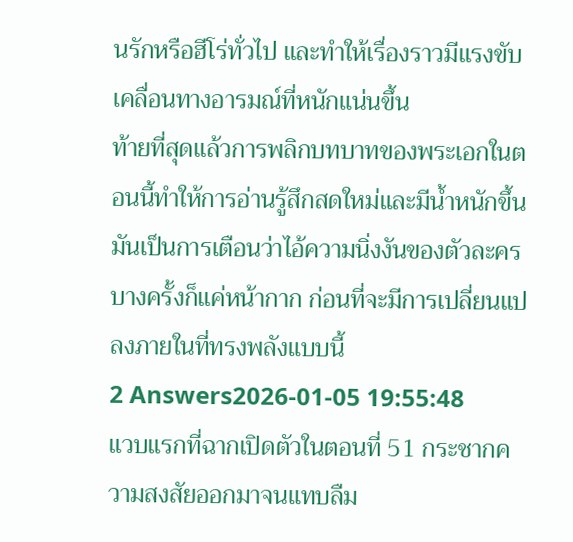นรักหรือฮีโร่ทั่วไป และทำให้เรื่องราวมีแรงขับเคลื่อนทางอารมณ์ที่หนักแน่นขึ้น
ท้ายที่สุดแล้วการพลิกบทบาทของพระเอกในตอนนี้ทำให้การอ่านรู้สึกสดใหม่และมีน้ำหนักขึ้น มันเป็นการเตือนว่าไอ้ความนิ่งงันของตัวละครบางครั้งก็แค่หน้ากาก ก่อนที่จะมีการเปลี่ยนแปลงภายในที่ทรงพลังแบบนี้
2 Answers2026-01-05 19:55:48
แวบแรกที่ฉากเปิดตัวในตอนที่ 51 กระชากความสงสัยออกมาจนแทบลืม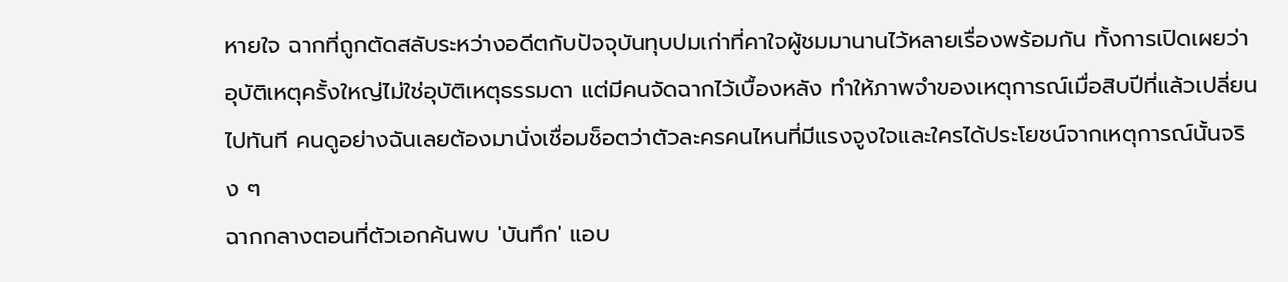หายใจ ฉากที่ถูกตัดสลับระหว่างอดีตกับปัจจุบันทุบปมเก่าที่คาใจผู้ชมมานานไว้หลายเรื่องพร้อมกัน ทั้งการเปิดเผยว่าอุบัติเหตุครั้งใหญ่ไม่ใช่อุบัติเหตุธรรมดา แต่มีคนจัดฉากไว้เบื้องหลัง ทำให้ภาพจำของเหตุการณ์เมื่อสิบปีที่แล้วเปลี่ยนไปทันที คนดูอย่างฉันเลยต้องมานั่งเชื่อมช็อตว่าตัวละครคนไหนที่มีแรงจูงใจและใครได้ประโยชน์จากเหตุการณ์นั้นจริง ๆ
ฉากกลางตอนที่ตัวเอกค้นพบ 'บันทึก' แอบ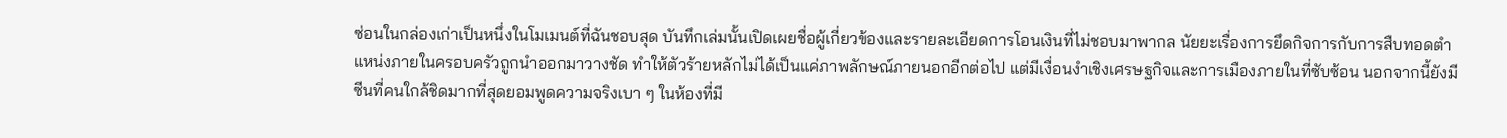ซ่อนในกล่องเก่าเป็นหนึ่งในโมเมนต์ที่ฉันชอบสุด บันทึกเล่มนั้นเปิดเผยชื่อผู้เกี่ยวข้องและรายละเอียดการโอนเงินที่ไม่ชอบมาพากล นัยยะเรื่องการยึดกิจการกับการสืบทอดตำแหน่งภายในครอบครัวถูกนำออกมาวางชัด ทำให้ตัวร้ายหลักไม่ได้เป็นแค่ภาพลักษณ์ภายนอกอีกต่อไป แต่มีเงื่อนงำเชิงเศรษฐกิจและการเมืองภายในที่ซับซ้อน นอกจากนี้ยังมีซีนที่คนใกล้ชิดมากที่สุดยอมพูดความจริงเบา ๆ ในห้องที่มี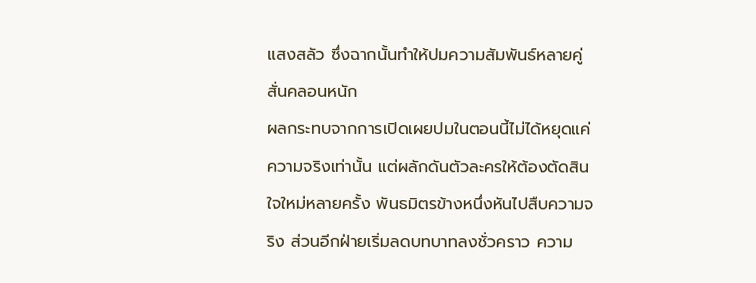แสงสลัว ซึ่งฉากนั้นทำให้ปมความสัมพันธ์หลายคู่สั่นคลอนหนัก
ผลกระทบจากการเปิดเผยปมในตอนนี้ไม่ได้หยุดแค่ความจริงเท่านั้น แต่ผลักดันตัวละครให้ต้องตัดสินใจใหม่หลายครั้ง พันธมิตรข้างหนึ่งหันไปสืบความจริง ส่วนอีกฝ่ายเริ่มลดบทบาทลงชั่วคราว ความ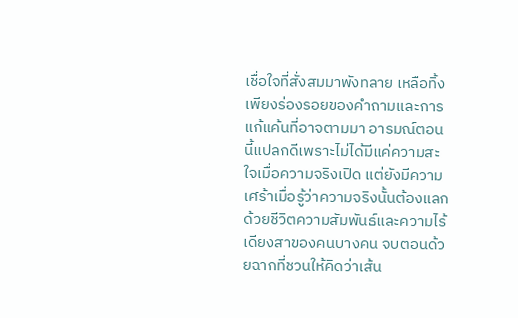เชื่อใจที่สั่งสมมาพังทลาย เหลือทิ้งเพียงร่องรอยของคำถามและการแก้แค้นที่อาจตามมา อารมณ์ตอนนี้แปลกดีเพราะไม่ได้มีแค่ความสะใจเมื่อความจริงเปิด แต่ยังมีความเศร้าเมื่อรู้ว่าความจริงนั้นต้องแลกด้วยชีวิตความสัมพันธ์และความไร้เดียงสาของคนบางคน จบตอนด้วยฉากที่ชวนให้คิดว่าเส้น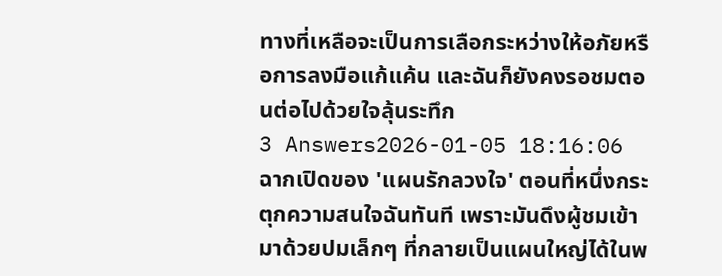ทางที่เหลือจะเป็นการเลือกระหว่างให้อภัยหรือการลงมือแก้แค้น และฉันก็ยังคงรอชมตอนต่อไปด้วยใจลุ้นระทึก
3 Answers2026-01-05 18:16:06
ฉากเปิดของ 'แผนรักลวงใจ' ตอนที่หนึ่งกระตุกความสนใจฉันทันที เพราะมันดึงผู้ชมเข้ามาด้วยปมเล็กๆ ที่กลายเป็นแผนใหญ่ได้ในพ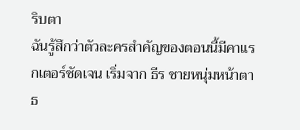ริบตา
ฉันรู้สึกว่าตัวละครสำคัญของตอนนี้มีคาแรกเตอร์ชัดเจน เริ่มจาก ธีร ชายหนุ่มหน้าตาธ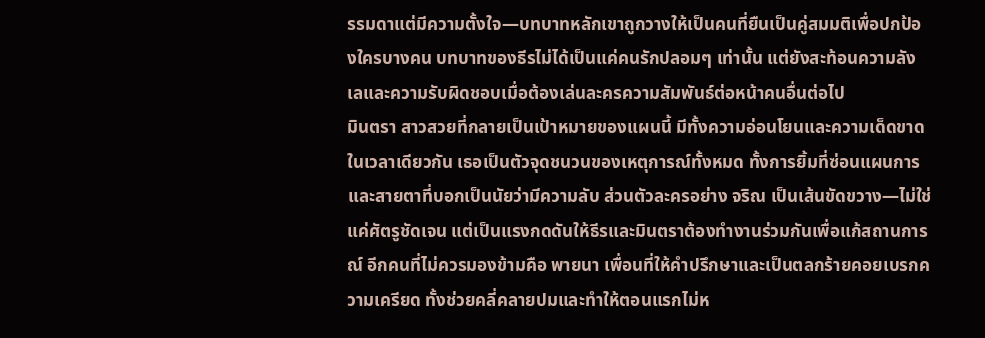รรมดาแต่มีความตั้งใจ—บทบาทหลักเขาถูกวางให้เป็นคนที่ยืนเป็นคู่สมมติเพื่อปกป้องใครบางคน บทบาทของธีรไม่ได้เป็นแค่คนรักปลอมๆ เท่านั้น แต่ยังสะท้อนความลังเลและความรับผิดชอบเมื่อต้องเล่นละครความสัมพันธ์ต่อหน้าคนอื่นต่อไป
มินตรา สาวสวยที่กลายเป็นเป้าหมายของแผนนี้ มีทั้งความอ่อนโยนและความเด็ดขาดในเวลาเดียวกัน เธอเป็นตัวจุดชนวนของเหตุการณ์ทั้งหมด ทั้งการยิ้มที่ซ่อนแผนการและสายตาที่บอกเป็นนัยว่ามีความลับ ส่วนตัวละครอย่าง จริณ เป็นเส้นขัดขวาง—ไม่ใช่แค่ศัตรูชัดเจน แต่เป็นแรงกดดันให้ธีรและมินตราต้องทำงานร่วมกันเพื่อแก้สถานการณ์ อีกคนที่ไม่ควรมองข้ามคือ พายนา เพื่อนที่ให้คำปรึกษาและเป็นตลกร้ายคอยเบรกความเครียด ทั้งช่วยคลี่คลายปมและทำให้ตอนแรกไม่ห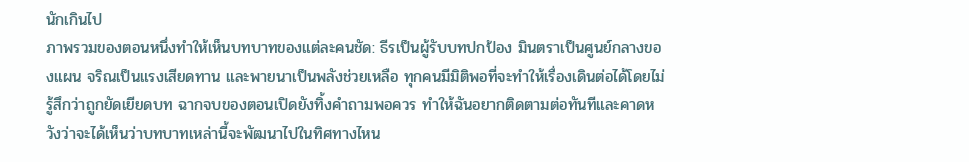นักเกินไป
ภาพรวมของตอนหนึ่งทำให้เห็นบทบาทของแต่ละคนชัด: ธีรเป็นผู้รับบทปกป้อง มินตราเป็นศูนย์กลางของแผน จริณเป็นแรงเสียดทาน และพายนาเป็นพลังช่วยเหลือ ทุกคนมีมิติพอที่จะทำให้เรื่องเดินต่อได้โดยไม่รู้สึกว่าถูกยัดเยียดบท ฉากจบของตอนเปิดยังทิ้งคำถามพอควร ทำให้ฉันอยากติดตามต่อทันทีและคาดหวังว่าจะได้เห็นว่าบทบาทเหล่านี้จะพัฒนาไปในทิศทางไหน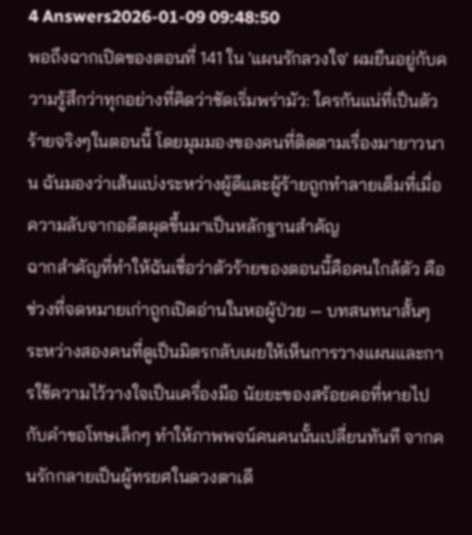4 Answers2026-01-09 09:48:50
พอถึงฉากเปิดของตอนที่ 141 ใน 'แผนรักลวงใจ' ผมยืนอยู่กับความรู้สึกว่าทุกอย่างที่คิดว่าชัดเริ่มพร่ามัว: ใครกันแน่ที่เป็นตัวร้ายจริงๆในตอนนี้ โดยมุมมองของคนที่ติดตามเรื่องมายาวนาน ฉันมองว่าเส้นแบ่งระหว่างผู้ดีและผู้ร้ายถูกทำลายเต็มที่เมื่อความลับจากอดีตผุดขึ้นมาเป็นหลักฐานสำคัญ
ฉากสำคัญที่ทำให้ฉันเชื่อว่าตัวร้ายของตอนนี้คือคนใกล้ตัว คือช่วงที่จดหมายเก่าถูกเปิดอ่านในหอผู้ป่วย — บทสนทนาสั้นๆ ระหว่างสองคนที่ดูเป็นมิตรกลับเผยให้เห็นการวางแผนและการใช้ความไว้วางใจเป็นเครื่องมือ นัยยะของสร้อยคอที่หายไปกับคำขอโทษเล็กๆ ทำให้ภาพพจน์คนคนนั้นเปลี่ยนทันที จากคนรักกลายเป็นผู้ทรยศในดวงตาเดี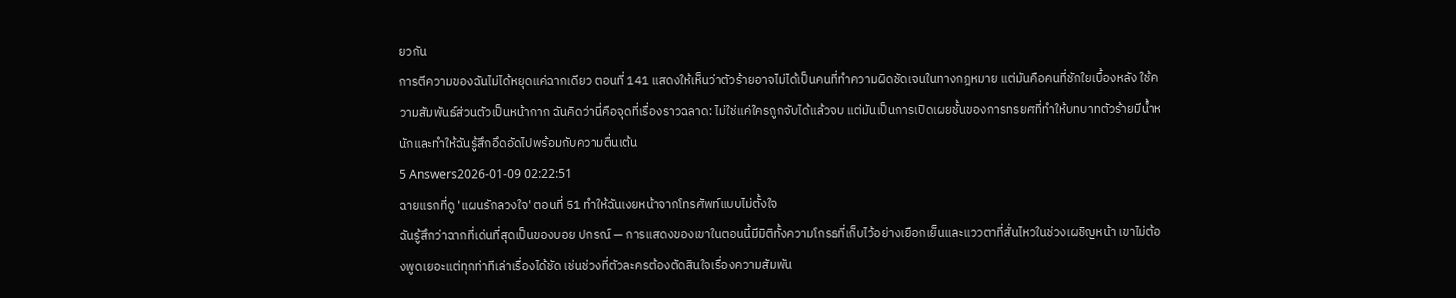ยวกัน
การตีความของฉันไม่ได้หยุดแค่ฉากเดียว ตอนที่ 141 แสดงให้เห็นว่าตัวร้ายอาจไม่ได้เป็นคนที่ทำความผิดชัดเจนในทางกฎหมาย แต่มันคือคนที่ชักใยเบื้องหลัง ใช้ความสัมพันธ์ส่วนตัวเป็นหน้ากาก ฉันคิดว่านี่คือจุดที่เรื่องราวฉลาด: ไม่ใช่แค่ใครถูกจับได้แล้วจบ แต่มันเป็นการเปิดเผยชั้นของการทรยศที่ทำให้บทบาทตัวร้ายมีน้ำหนักและทำให้ฉันรู้สึกอึดอัดไปพร้อมกับความตื่นเต้น
5 Answers2026-01-09 02:22:51
ฉายแรกที่ดู 'แผนรักลวงใจ' ตอนที่ 51 ทำให้ฉันเงยหน้าจากโทรศัพท์แบบไม่ตั้งใจ
ฉันรู้สึกว่าฉากที่เด่นที่สุดเป็นของบอย ปกรณ์ — การแสดงของเขาในตอนนี้มีมิติทั้งความโกรธที่เก็บไว้อย่างเยือกเย็นและแววตาที่สั่นไหวในช่วงเผชิญหน้า เขาไม่ต้องพูดเยอะแต่ทุกท่าทีเล่าเรื่องได้ชัด เช่นช่วงที่ตัวละครต้องตัดสินใจเรื่องความสัมพัน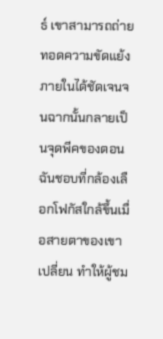ธ์ เขาสามารถถ่ายทอดความขัดแย้งภายในได้ชัดเจนจนฉากนั้นกลายเป็นจุดพีคของตอน
ฉันชอบที่กล้องเลือกโฟกัสใกล้ขึ้นเมื่อสายตาของเขาเปลี่ยน ทำให้ผู้ชม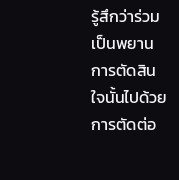รู้สึกว่าร่วมเป็นพยานการตัดสินใจนั้นไปด้วย การตัดต่อ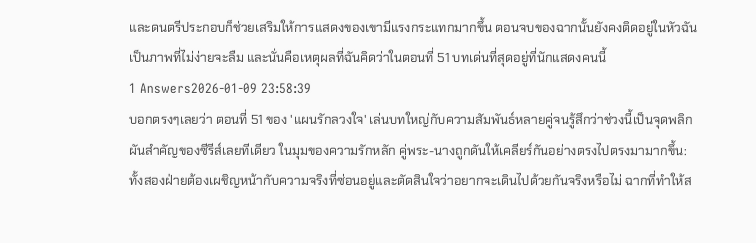และดนตรีประกอบก็ช่วยเสริมให้การแสดงของเขามีแรงกระแทกมากขึ้น ตอนจบของฉากนั้นยังคงติดอยู่ในหัวฉันเป็นภาพที่ไม่ง่ายจะลืม และนั่นคือเหตุผลที่ฉันคิดว่าในตอนที่ 51 บทเด่นที่สุดอยู่ที่นักแสดงคนนี้
1 Answers2026-01-09 23:58:39
บอกตรงๆเลยว่า ตอนที่ 51 ของ 'แผนรักลวงใจ' เล่นบทใหญ่กับความสัมพันธ์หลายคู่จนรู้สึกว่าช่วงนี้เป็นจุดพลิกผันสำคัญของซีรีส์เลยทีเดียว ในมุมของความรักหลัก คู่พระ-นางถูกดันให้เคลียร์กันอย่างตรงไปตรงมามากขึ้น: ทั้งสองฝ่ายต้องเผชิญหน้ากับความจริงที่ซ่อนอยู่และตัดสินใจว่าอยากจะเดินไปด้วยกันจริงหรือไม่ ฉากที่ทำให้ส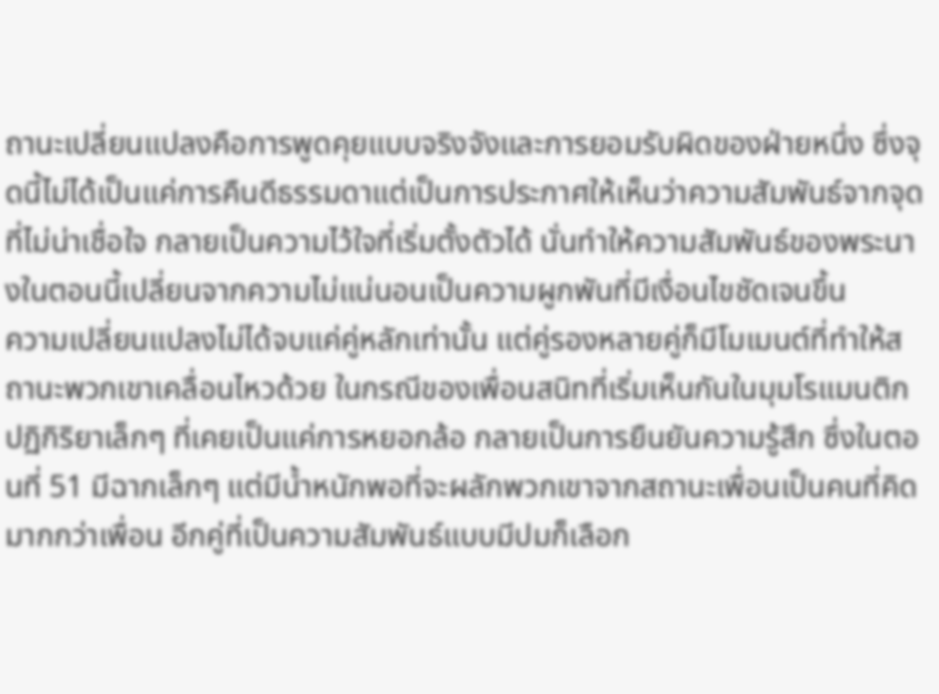ถานะเปลี่ยนแปลงคือการพูดคุยแบบจริงจังและการยอมรับผิดของฝ่ายหนึ่ง ซึ่งจุดนี้ไม่ได้เป็นแค่การคืนดีธรรมดาแต่เป็นการประกาศให้เห็นว่าความสัมพันธ์จากจุดที่ไม่น่าเชื่อใจ กลายเป็นความไว้ใจที่เริ่มตั้งตัวได้ นั่นทำให้ความสัมพันธ์ของพระนางในตอนนี้เปลี่ยนจากความไม่แน่นอนเป็นความผูกพันที่มีเงื่อนไขชัดเจนขึ้น
ความเปลี่ยนแปลงไม่ได้จบแค่คู่หลักเท่านั้น แต่คู่รองหลายคู่ก็มีโมเมนต์ที่ทำให้สถานะพวกเขาเคลื่อนไหวด้วย ในกรณีของเพื่อนสนิทที่เริ่มเห็นกันในมุมโรแมนติก ปฏิกิริยาเล็กๆ ที่เคยเป็นแค่การหยอกล้อ กลายเป็นการยืนยันความรู้สึก ซึ่งในตอนที่ 51 มีฉากเล็กๆ แต่มีน้ำหนักพอที่จะผลักพวกเขาจากสถานะเพื่อนเป็นคนที่คิดมากกว่าเพื่อน อีกคู่ที่เป็นความสัมพันธ์แบบมีปมก็เลือก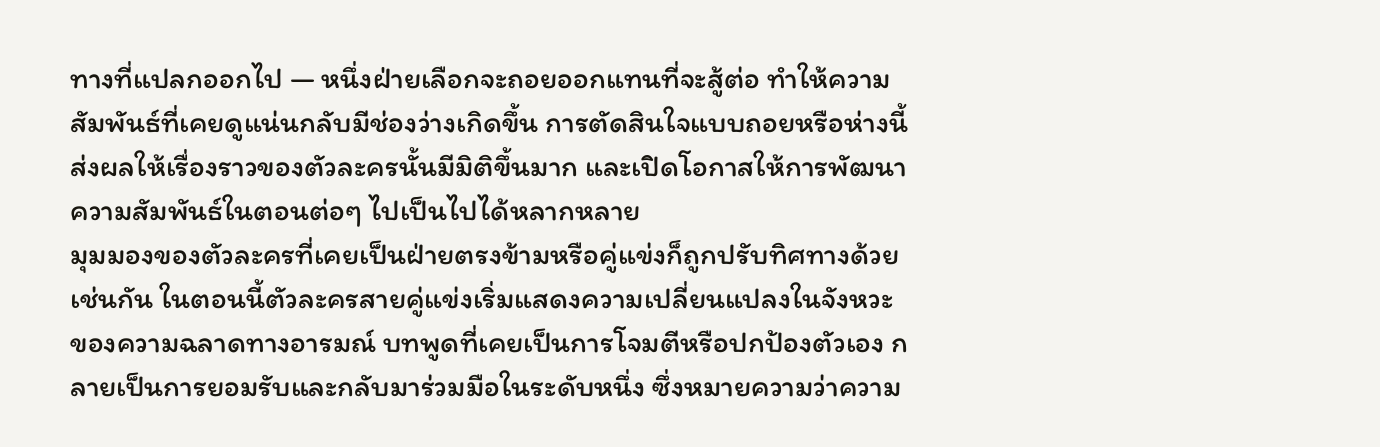ทางที่แปลกออกไป — หนึ่งฝ่ายเลือกจะถอยออกแทนที่จะสู้ต่อ ทำให้ความสัมพันธ์ที่เคยดูแน่นกลับมีช่องว่างเกิดขึ้น การตัดสินใจแบบถอยหรือห่างนี้ส่งผลให้เรื่องราวของตัวละครนั้นมีมิติขึ้นมาก และเปิดโอกาสให้การพัฒนาความสัมพันธ์ในตอนต่อๆ ไปเป็นไปได้หลากหลาย
มุมมองของตัวละครที่เคยเป็นฝ่ายตรงข้ามหรือคู่แข่งก็ถูกปรับทิศทางด้วยเช่นกัน ในตอนนี้ตัวละครสายคู่แข่งเริ่มแสดงความเปลี่ยนแปลงในจังหวะของความฉลาดทางอารมณ์ บทพูดที่เคยเป็นการโจมตีหรือปกป้องตัวเอง กลายเป็นการยอมรับและกลับมาร่วมมือในระดับหนึ่ง ซึ่งหมายความว่าความ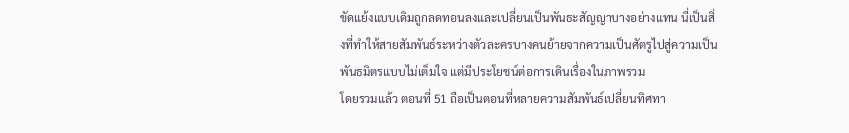ขัดแย้งแบบเดิมถูกลดทอนลงและเปลี่ยนเป็นพันธะสัญญาบางอย่างแทน นี่เป็นสิ่งที่ทำให้สายสัมพันธ์ระหว่างตัวละครบางคนย้ายจากความเป็นศัตรูไปสู่ความเป็นพันธมิตรแบบไม่เต็มใจ แต่มีประโยชน์ต่อการเดินเรื่องในภาพรวม
โดยรวมแล้ว ตอนที่ 51 ถือเป็นตอนที่หลายความสัมพันธ์เปลี่ยนทิศทา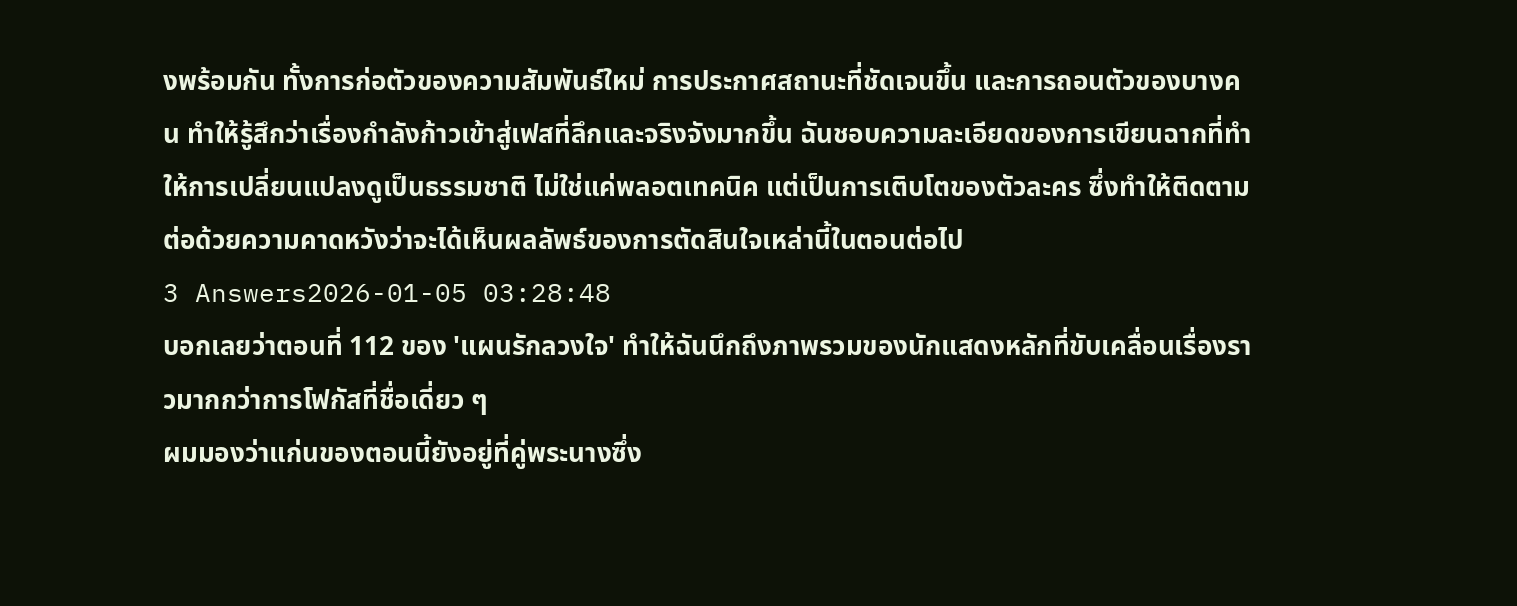งพร้อมกัน ทั้งการก่อตัวของความสัมพันธ์ใหม่ การประกาศสถานะที่ชัดเจนขึ้น และการถอนตัวของบางคน ทำให้รู้สึกว่าเรื่องกำลังก้าวเข้าสู่เฟสที่ลึกและจริงจังมากขึ้น ฉันชอบความละเอียดของการเขียนฉากที่ทำให้การเปลี่ยนแปลงดูเป็นธรรมชาติ ไม่ใช่แค่พลอตเทคนิค แต่เป็นการเติบโตของตัวละคร ซึ่งทำให้ติดตามต่อด้วยความคาดหวังว่าจะได้เห็นผลลัพธ์ของการตัดสินใจเหล่านี้ในตอนต่อไป
3 Answers2026-01-05 03:28:48
บอกเลยว่าตอนที่ 112 ของ 'แผนรักลวงใจ' ทำให้ฉันนึกถึงภาพรวมของนักแสดงหลักที่ขับเคลื่อนเรื่องราวมากกว่าการโฟกัสที่ชื่อเดี่ยว ๆ
ผมมองว่าแก่นของตอนนี้ยังอยู่ที่คู่พระนางซึ่ง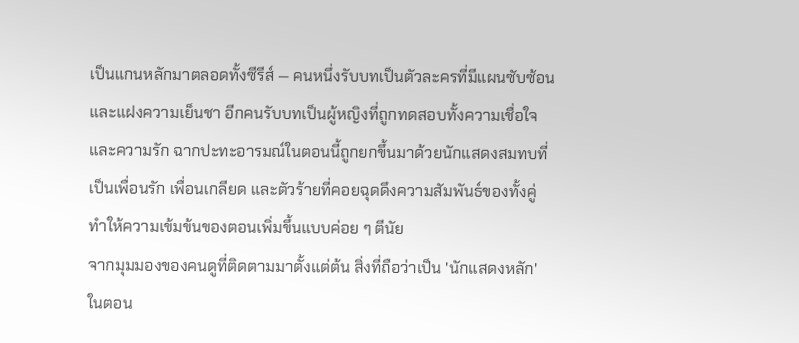เป็นแกนหลักมาตลอดทั้งซีรีส์ — คนหนึ่งรับบทเป็นตัวละครที่มีแผนซับซ้อนและแฝงความเย็นชา อีกคนรับบทเป็นผู้หญิงที่ถูกทดสอบทั้งความเชื่อใจและความรัก ฉากปะทะอารมณ์ในตอนนี้ถูกยกขึ้นมาด้วยนักแสดงสมทบที่เป็นเพื่อนรัก เพื่อนเกลียด และตัวร้ายที่คอยฉุดดึงความสัมพันธ์ของทั้งคู่ ทำให้ความเข้มข้นของตอนเพิ่มขึ้นแบบค่อย ๆ ตีนัย
จากมุมมองของคนดูที่ติดตามมาตั้งแต่ต้น สิ่งที่ถือว่าเป็น 'นักแสดงหลัก' ในตอน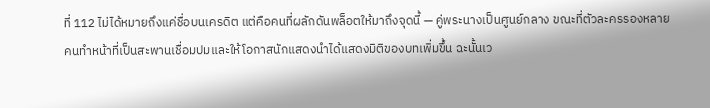ที่ 112 ไม่ได้หมายถึงแค่ชื่อบนเครดิต แต่คือคนที่ผลักดันพล็อตให้มาถึงจุดนี้ — คู่พระนางเป็นศูนย์กลาง ขณะที่ตัวละครรองหลายคนทำหน้าที่เป็นสะพานเชื่อมปมและให้โอกาสนักแสดงนำได้แสดงมิติของบทเพิ่มขึ้น ฉะนั้นเว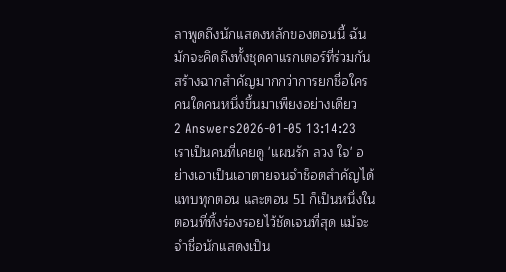ลาพูดถึงนักแสดงหลักของตอนนี้ ฉันมักจะคิดถึงทั้งชุดคาแรกเตอร์ที่ร่วมกันสร้างฉากสำคัญมากกว่าการยกชื่อใครคนใดคนหนึ่งขึ้นมาเพียงอย่างเดียว
2 Answers2026-01-05 13:14:23
เราเป็นคนที่เคยดู 'แผนรัก ลวง ใจ' อย่างเอาเป็นเอาตายจนจำช็อตสำคัญได้แทบทุกตอน และตอน 51 ก็เป็นหนึ่งในตอนที่ทิ้งร่องรอยไว้ชัดเจนที่สุด แม้จะจำชื่อนักแสดงเป็น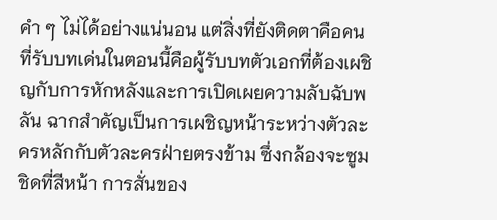คำ ๆ ไม่ได้อย่างแน่นอน แต่สิ่งที่ยังติดตาคือคนที่รับบทเด่นในตอนนี้คือผู้รับบทตัวเอกที่ต้องเผชิญกับการหักหลังและการเปิดเผยความลับฉับพลัน ฉากสำคัญเป็นการเผชิญหน้าระหว่างตัวละครหลักกับตัวละครฝ่ายตรงข้าม ซึ่งกล้องจะซูมชิดที่สีหน้า การสั่นของ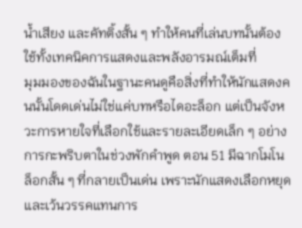น้ำเสียง และคัทติ้งสั้น ๆ ทำให้คนที่เล่นบทนั้นต้องใช้ทั้งเทคนิคการแสดงและพลังอารมณ์เต็มที่
มุมมองของฉันในฐานะคนดูคือสิ่งที่ทำให้นักแสดงคนนั้นโดดเด่นไม่ใช่แค่บทหรือไดอะล็อก แต่เป็นจังหวะการหายใจที่เลือกใช้และรายละเอียดเล็ก ๆ อย่างการกะพริบตาในช่วงพักคำพูด ตอน 51 มีฉากโมโนล็อกสั้น ๆ ที่กลายเป็นเด่น เพราะนักแสดงเลือกหยุดและเว้นวรรคแทนการ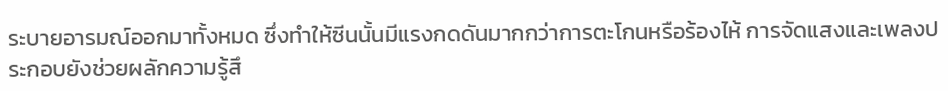ระบายอารมณ์ออกมาทั้งหมด ซึ่งทำให้ซีนนั้นมีแรงกดดันมากกว่าการตะโกนหรือร้องไห้ การจัดแสงและเพลงประกอบยังช่วยผลักความรู้สึ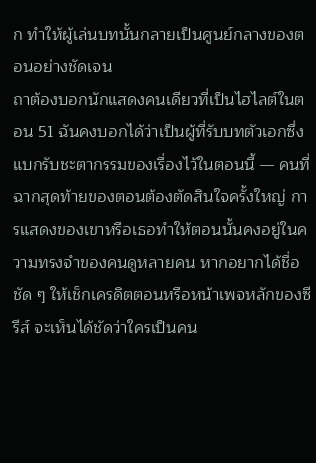ก ทำให้ผู้เล่นบทนั้นกลายเป็นศูนย์กลางของตอนอย่างชัดเจน
ถาต้องบอกนักแสดงคนเดียวที่เป็นไฮไลต์ในตอน 51 ฉันคงบอกได้ว่าเป็นผู้ที่รับบทตัวเอกซึ่งแบกรับชะตากรรมของเรื่องไว้ในตอนนี้ — คนที่ฉากสุดท้ายของตอนต้องตัดสินใจครั้งใหญ่ การแสดงของเขาหรือเธอทำให้ตอนนั้นคงอยู่ในความทรงจำของคนดูหลายคน หากอยากได้ชื่อชัด ๆ ให้เช็กเครดิตตอนหรือหน้าเพจหลักของซีรีส์ จะเห็นได้ชัดว่าใครเป็นคน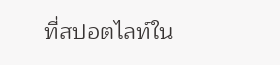ที่สปอตไลท์ใน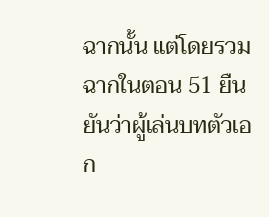ฉากนั้น แต่โดยรวมฉากในตอน 51 ยืนยันว่าผู้เล่นบทตัวเอก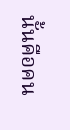นั้นคือคน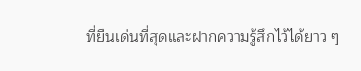ที่ยืนเด่นที่สุดและฝากความรู้สึกไว้ได้ยาว ๆ